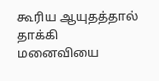கூரிய ஆயுதத்தால் தாக்கி மனைவியை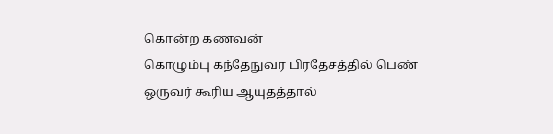கொன்ற கணவன்
கொழும்பு கந்தேநுவர பிரதேசத்தில் பெண் ஒருவர் கூரிய ஆயுதத்தால்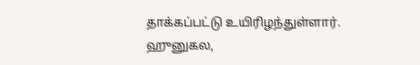தாக்கப்பட்டு உயிரிழந்துள்ளார்.
ஹுனுகல,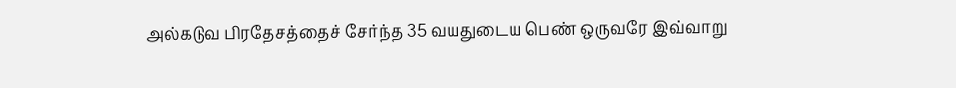அல்கடுவ பிரதேசத்தைச் சேர்ந்த 35 வயதுடைய பெண் ஒருவரே இவ்வாறு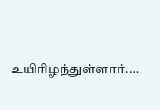உயிரிழந்துள்ளார்.…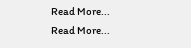Read More...
Read More...